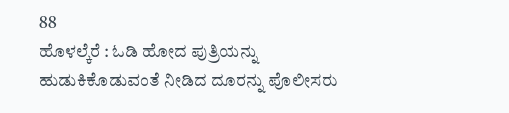88
ಹೊಳಲ್ಕೆರೆ : ಓಡಿ ಹೋದ ಪುತ್ರಿಯನ್ನು ಹುಡುಕಿಕೊಡುವಂತೆ ನೀಡಿದ ದೂರನ್ನು ಪೊಲೀಸರು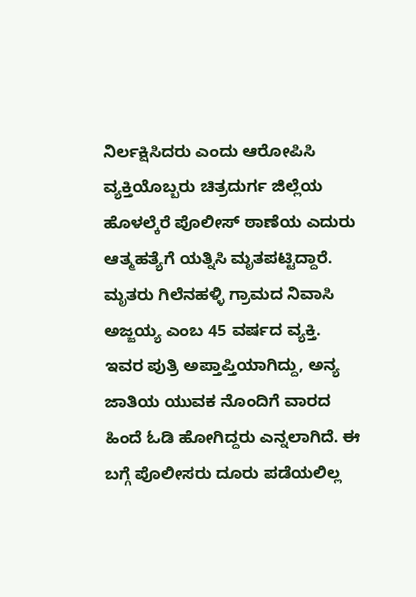ನಿರ್ಲಕ್ಷಿಸಿದರು ಎಂದು ಆರೋಪಿಸಿ ವ್ಯಕ್ತಿಯೊಬ್ಬರು ಚಿತ್ರದುರ್ಗ ಜಿಲ್ಲೆಯ ಹೊಳಲ್ಕೆರೆ ಪೊಲೀಸ್ ಠಾಣೆಯ ಎದುರು ಆತ್ಮಹತ್ಯೆಗೆ ಯತ್ನಿಸಿ ಮೃತಪಟ್ಟಿದ್ದಾರೆ. ಮೃತರು ಗಿಲೆನಹಳ್ಳಿ ಗ್ರಾಮದ ನಿವಾಸಿ ಅಜ್ಜಯ್ಯ ಎಂಬ 45 ವರ್ಷದ ವ್ಯಕ್ತಿ.
ಇವರ ಪುತ್ರಿ ಅಪ್ತಾಪ್ತಿಯಾಗಿದ್ದು, ಅನ್ಯ ಜಾತಿಯ ಯುವಕ ನೊಂದಿಗೆ ವಾರದ ಹಿಂದೆ ಓಡಿ ಹೋಗಿದ್ದರು ಎನ್ನಲಾಗಿದೆ. ಈ ಬಗ್ಗೆ ಪೊಲೀಸರು ದೂರು ಪಡೆಯಲಿಲ್ಲ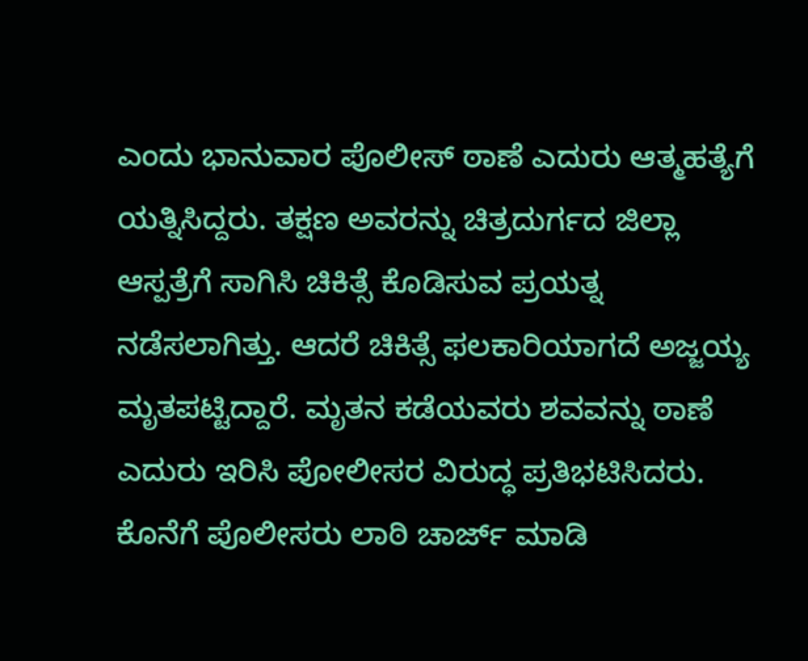ಎಂದು ಭಾನುವಾರ ಪೊಲೀಸ್ ಠಾಣೆ ಎದುರು ಆತ್ಮಹತ್ಯೆಗೆ ಯತ್ನಿಸಿದ್ದರು. ತಕ್ಷಣ ಅವರನ್ನು ಚಿತ್ರದುರ್ಗದ ಜಿಲ್ಲಾ ಆಸ್ಪತ್ರೆಗೆ ಸಾಗಿಸಿ ಚಿಕಿತ್ಸೆ ಕೊಡಿಸುವ ಪ್ರಯತ್ನ ನಡೆಸಲಾಗಿತ್ತು. ಆದರೆ ಚಿಕಿತ್ಸೆ ಫಲಕಾರಿಯಾಗದೆ ಅಜ್ಜಯ್ಯ ಮೃತಪಟ್ಟಿದ್ದಾರೆ. ಮೃತನ ಕಡೆಯವರು ಶವವನ್ನು ಠಾಣೆ ಎದುರು ಇರಿಸಿ ಪೋಲೀಸರ ವಿರುದ್ಧ ಪ್ರತಿಭಟಿಸಿದರು. ಕೊನೆಗೆ ಪೊಲೀಸರು ಲಾಠಿ ಚಾರ್ಜ್ ಮಾಡಿ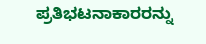ಪ್ರತಿಭಟನಾಕಾರರನ್ನು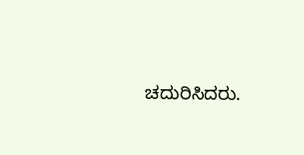ಚದುರಿಸಿದರು.